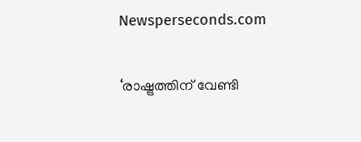Newsperseconds.com

‘രാഷ്ട്രത്തിന് വേണ്ടി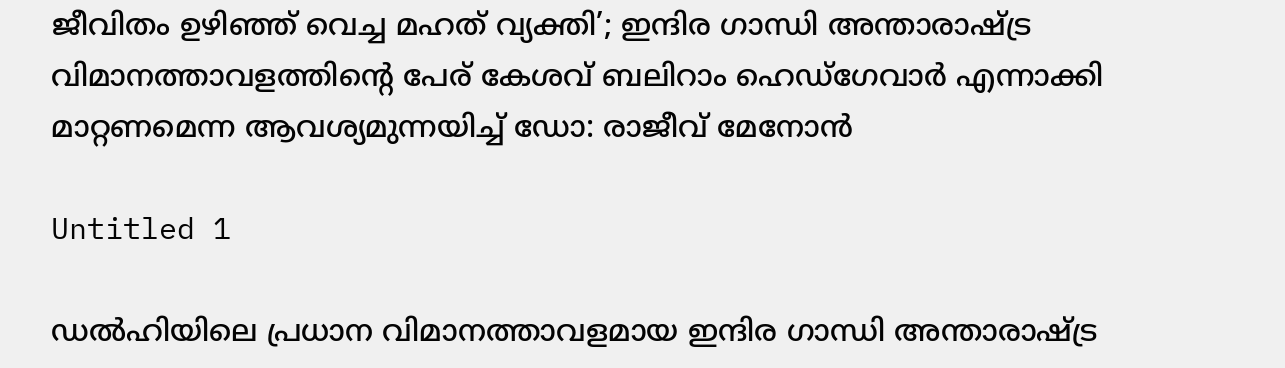ജീവിതം ഉഴിഞ്ഞ് വെച്ച മഹത് വ്യക്തി’; ഇന്ദിര ഗാന്ധി അന്താരാഷ്ട്ര വിമാനത്താവളത്തിന്റെ പേര് കേശവ് ബലിറാം ഹെഡ്‌ഗേവാര്‍ എന്നാക്കി മാറ്റണമെന്ന ആവശ്യമുന്നയിച്ച് ഡോ: രാജീവ് മേനോന്‍

Untitled 1

ഡല്‍ഹിയിലെ പ്രധാന വിമാനത്താവളമായ ഇന്ദിര ഗാന്ധി അന്താരാഷ്ട്ര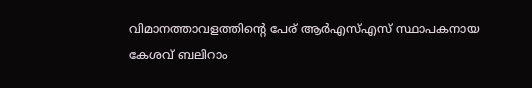വിമാനത്താവളത്തിന്റെ പേര് ആര്‍എസ്എസ് സ്ഥാപകനായ കേശവ് ബലിറാം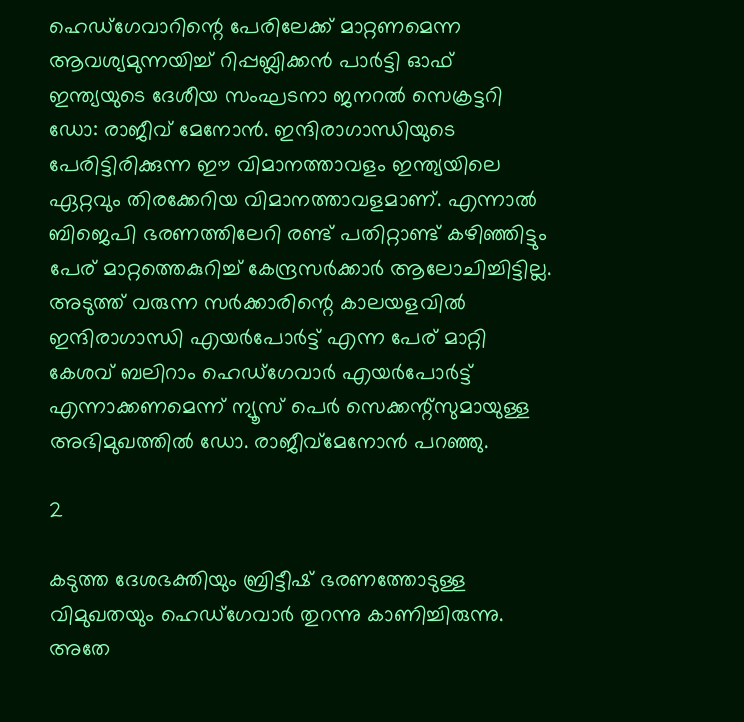ഹെഡ്‌ഗേവാറിന്റെ പേരിലേക്ക് മാറ്റണമെന്ന ആവശ്യമുന്നയിച്ച് റിപ്പബ്ലിക്കന്‍ പാര്‍ട്ടി ഓഫ് ഇന്ത്യയുടെ ദേശീയ സംഘടനാ ജനറല്‍ സെക്രട്ടറി ഡോ: രാജീവ് മേനോന്‍. ഇന്ദിരാഗാന്ധിയുടെ പേരിട്ടിരിക്കുന്ന ഈ വിമാനത്താവളം ഇന്ത്യയിലെ ഏറ്റവും തിരക്കേറിയ വിമാനത്താവളമാണ്. എന്നാല്‍ ബിജെപി ഭരണത്തിലേറി രണ്ട് പതിറ്റാണ്ട് കഴിഞ്ഞിട്ടും പേര് മാറ്റത്തെകുറിച്ച് കേന്ദ്രസര്‍ക്കാര്‍ ആലോചിച്ചിട്ടില്ല. അടുത്ത് വരുന്ന സര്‍ക്കാരിന്റെ കാലയളവില്‍ ഇന്ദിരാഗാന്ധി എയര്‍പോര്‍ട്ട് എന്ന പേര് മാറ്റി കേശവ് ബലിറാം ഹെഡ്‌ഗേവാര്‍ എയര്‍പോര്‍ട്ട് എന്നാക്കണമെന്ന് ന്യൂസ് പെര്‍ സെക്കന്റ്‌സുമായുള്ള അഭിമുഖത്തില്‍ ഡോ. രാജീവ്‌മേനോന്‍ പറഞ്ഞു.

2

കടുത്ത ദേശഭക്തിയും ബ്രിട്ടീഷ് ഭരണത്തോടുള്ള വിമുഖതയും ഹെഡ്‌ഗേവാര്‍ തുറന്നു കാണിച്ചിരുന്നു. അതേ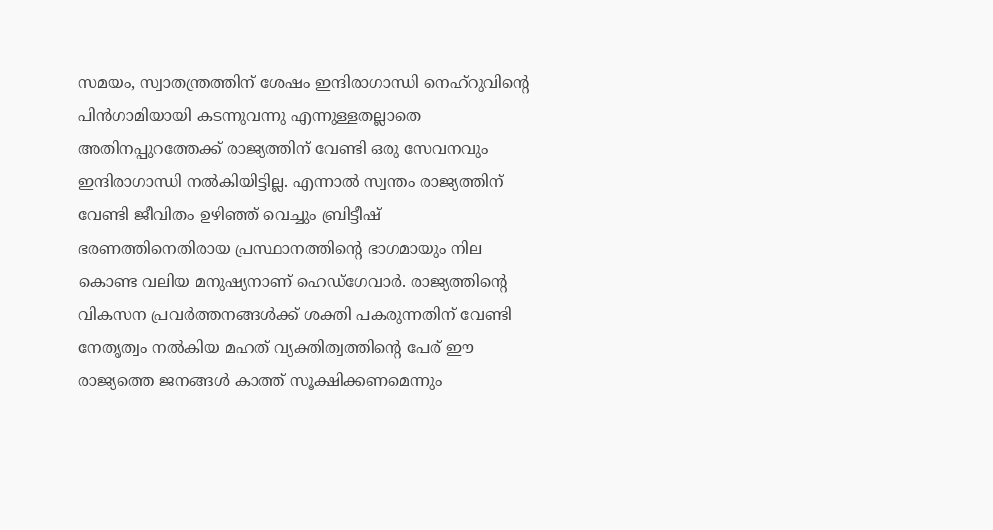സമയം, സ്വാതന്ത്രത്തിന് ശേഷം ഇന്ദിരാഗാന്ധി നെഹ്‌റുവിന്റെ പിന്‍ഗാമിയായി കടന്നുവന്നു എന്നുള്ളതല്ലാതെ അതിനപ്പുറത്തേക്ക് രാജ്യത്തിന് വേണ്ടി ഒരു സേവനവും ഇന്ദിരാഗാന്ധി നല്‍കിയിട്ടില്ല. എന്നാല്‍ സ്വന്തം രാജ്യത്തിന് വേണ്ടി ജീവിതം ഉഴിഞ്ഞ് വെച്ചും ബ്രിട്ടീഷ് ഭരണത്തിനെതിരായ പ്രസ്ഥാനത്തിന്റെ ഭാഗമായും നില കൊണ്ട വലിയ മനുഷ്യനാണ് ഹെഡ്‌ഗേവാര്‍. രാജ്യത്തിന്റെ വികസന പ്രവര്‍ത്തനങ്ങള്‍ക്ക് ശക്തി പകരുന്നതിന് വേണ്ടി നേതൃത്വം നല്‍കിയ മഹത് വ്യക്തിത്വത്തിന്റെ പേര് ഈ രാജ്യത്തെ ജനങ്ങള്‍ കാത്ത് സൂക്ഷിക്കണമെന്നും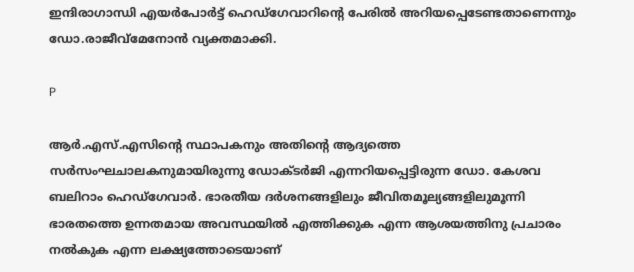ഇന്ദിരാഗാന്ധി എയര്‍പോര്‍ട്ട് ഹെഡ്‌ഗേവാറിന്റെ പേരില്‍ അറിയപ്പെടേണ്ടതാണെന്നും ഡോ.രാജീവ്‌മേനോന്‍ വ്യക്തമാക്കി.

P

ആര്‍.എസ്.എസിന്റെ സ്ഥാപകനും അതിന്റെ ആദ്യത്തെ സര്‍സംഘചാലകനുമായിരുന്നു ഡോക്ടര്‍ജി എന്നറിയപ്പെട്ടിരുന്ന ഡോ. കേശവ ബലിറാം ഹെഡ്‌ഗേവാര്‍. ഭാരതീയ ദര്‍ശനങ്ങളിലും ജീവിതമൂല്യങ്ങളിലുമൂന്നി ഭാരതത്തെ ഉന്നതമായ അവസ്ഥയില്‍ എത്തിക്കുക എന്ന ആശയത്തിനു പ്രചാരം നല്‍കുക എന്ന ലക്ഷ്യത്തോടെയാണ്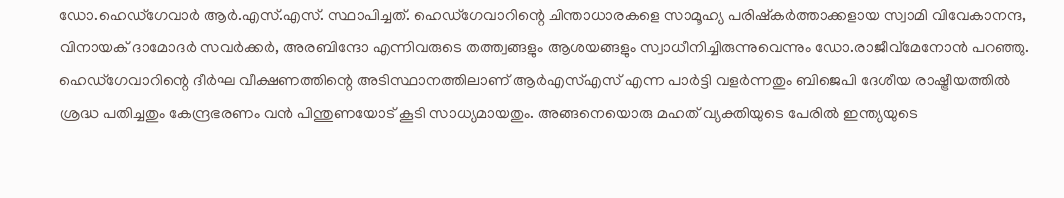ഡോ.ഹെഡ്‌ഗേവാര്‍ ആര്‍.എസ്.എസ്. സ്ഥാപിച്ചത്. ഹെഡ്‌ഗേവാറിന്റെ ചിന്താധാരകളെ സാമൂഹ്യ പരിഷ്‌കര്‍ത്താക്കളായ സ്വാമി വിവേകാനന്ദ, വിനായക് ദാമോദര്‍ സവര്‍ക്കര്‍, അരബിന്ദോ എന്നിവരുടെ തത്ത്വങ്ങളും ആശയങ്ങളും സ്വാധീനിച്ചിരുന്നുവെന്നും ഡോ.രാജീവ്‌മേനോന്‍ പറഞ്ഞു. ഹെഡ്‌ഗേവാറിന്റെ ദീര്‍ഘ വീക്ഷണത്തിന്റെ അടിസ്ഥാനത്തിലാണ് ആര്‍എസ്എസ് എന്ന പാര്‍ട്ടി വളര്‍ന്നതും ബിജെപി ദേശീയ രാഷ്ട്രീയത്തില്‍ ശ്രദ്ധ പതിച്ചതും കേന്ദ്രഭരണം വന്‍ പിന്തുണയോട് കൂടി സാധ്യമായതും. അങ്ങനെയൊരു മഹത് വ്യക്തിയുടെ പേരില്‍ ഇന്ത്യയുടെ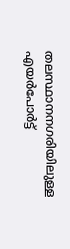തലസ്ഥാനനഗരിയിലുള്ള എയര്‍പോര്‍ട്ട്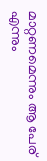മാറ്റണമെന്നും ആ പേര് എന്നും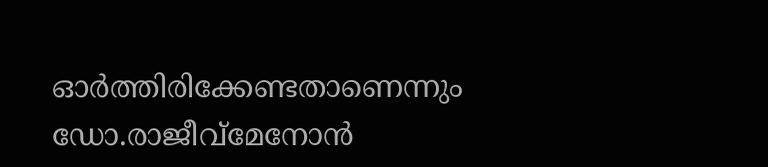ഓര്‍ത്തിരിക്കേണ്ടതാണെന്നും ഡോ.രാജീവ്‌മേനോന്‍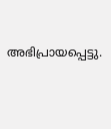അഭിപ്രായപ്പെട്ടു.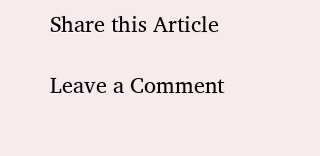Share this Article

Leave a Comment